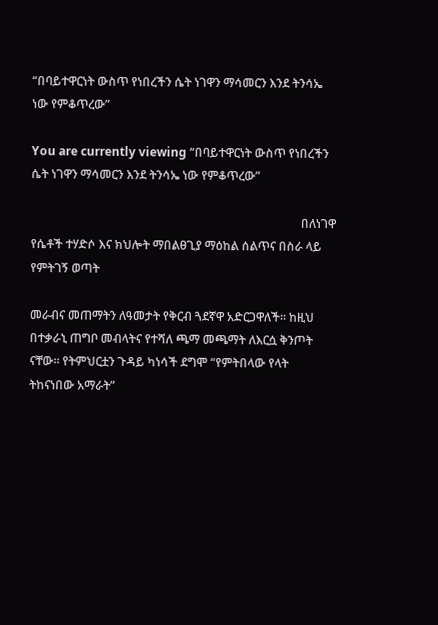“በባይተዋርነት ውስጥ የነበረችን ሴት ነገዋን ማሳመርን እንደ ትንሳኤ ነው የምቆጥረው”

You are currently viewing “በባይተዋርነት ውስጥ የነበረችን ሴት ነገዋን ማሳመርን እንደ ትንሳኤ ነው የምቆጥረው”

                                                                                          በለነገዋ የሴቶች ተሃድሶ እና ክህሎት ማበልፀጊያ ማዕከል ሰልጥና በስራ ላይ የምትገኝ ወጣት

መራብና መጠማትን ለዓመታት የቅርብ ጓደኛዋ አድርጋዋለች፡፡ ከዚህ በተቃራኒ ጠግቦ መብላትና የተሻለ ጫማ መጫማት ለእርሷ ቅንጦት ናቸው፡፡ የትምህርቷን ጉዳይ ካነሳች ደግሞ “የምትበላው የላት ትከናነበው አማራት”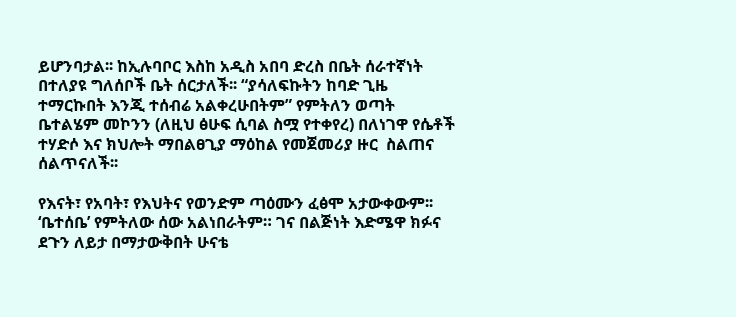ይሆንባታል፡፡ ከኢሉባቦር እስከ አዲስ አበባ ድረስ በቤት ሰራተኛነት በተለያዩ ግለሰቦች ቤት ሰርታለች፡፡ “ያሳለፍኩትን ከባድ ጊዜ ተማርኩበት እንጂ ተሰብሬ አልቀረሁበትም” የምትለን ወጣት ቤተልሄም መኮንን (ለዚህ ፅሁፍ ሲባል ስሟ የተቀየረ) በለነገዋ የሴቶች ተሃድሶ እና ክህሎት ማበልፀጊያ ማዕከል የመጀመሪያ ዙር  ስልጠና ሰልጥናለች፡፡

የእናት፣ የአባት፣ የእህትና የወንድም ጣዕሙን ፈፅሞ አታውቀውም፡፡ ‘ቤተሰቤ’ የምትለው ሰው አልነበራትም። ገና በልጅነት እድሜዋ ክፉና ደጉን ለይታ በማታውቅበት ሁናቴ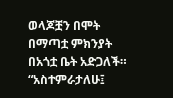ወላጆቿን በሞት በማጣቷ ምክንያት በአጎቷ ቤት አድጋለች። “አስተምራታለሁ፤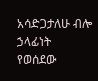አሳድጋታለሁ ብሎ ኃላፊነት የወሰደው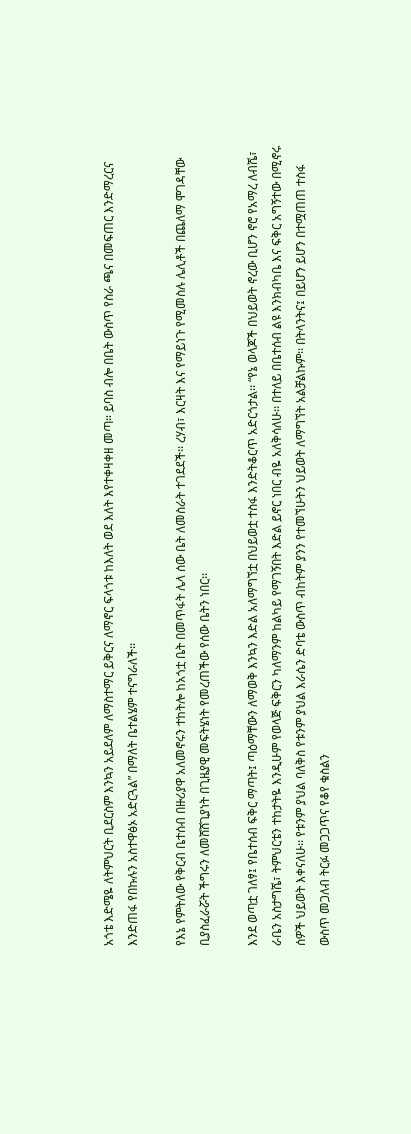አጎቴ እድሜዬ ለትምህርት ቢደርስም እንኳን አይደለም ለማስተማር ይቅርና ለማኖር ፍላጎቱ ከእለት ወደ እለት እየተቀዛቀዘ መጣ። ይባስ ብሎ በቤት ውስጥ የስራ ጫና በመፍጠር እንድማረርና እንድጠፋ የበኩሉን አስተዋፅኦ አድርጓል” በማለት ቤተልሄም ተናግራለች፡፡

የእኔ የምትለው የቅርብ ቤተሰብ በዙሪያዋ አለመኖሩን ተከትሎ ከአጎቷ ቤት በመጥፋት ሌላ ሰው ቤት ለመስራት ተገደደች፡፡ ረሃብ፣ እርዛት እና የማይነጉ የሚመስሉ ሌሊቶች በጨለማ ሞገዳቸው ቢያስፈራሯት ችግሩን ለመሸሸጊያነት በጊዜያዊ መፍትሄነት የመረጠችው የሰው ቤትን ነበር፡፡

እንደ ወጣቷ ገለፃ፤ የቤተሰብ ፍቅር ማጣት፤ ጣዕማቸውን ለማወቅ እንኳን እድል አለማግኘቷ በህይወቷ ተስፋ እንድትቆርጥ አድርጎታል፡፡ “የኔ ወላጆች በህይወት ኖረው ቢሆን ኖሮ የአማረ ለብሼ፣ ራቤን አስታግሼ፣ ትምህርቴን ተከታትዬ እንዲሁም የወላጅ ፍቅርን ካለማንም ከልካይ የማገኝበት እድል ይኖር ነበር ብዬ አለቅሳለሁ፡፡ በተለይ በቤተሰብ ልዩ እንክብካቤ እና ፍቅር አግኝተው በሚኖሩ ሰዎች ህይወት እቀናለሁ፡፡ የቱንም ያህል ባለቅስ የቱንም ያህል እራሴን ድባቴ ውስጥ ብከትም ያንን የተመኘሁትን ህይወት ለማግኘት አልቻልኩም፡፡ በትላንትና፤ በይሆን ይሆን በተሟጠጠ ተስፋ ውስጥ መጋለብ ትርፉ መጋጋጥና የቆየ ቁስልን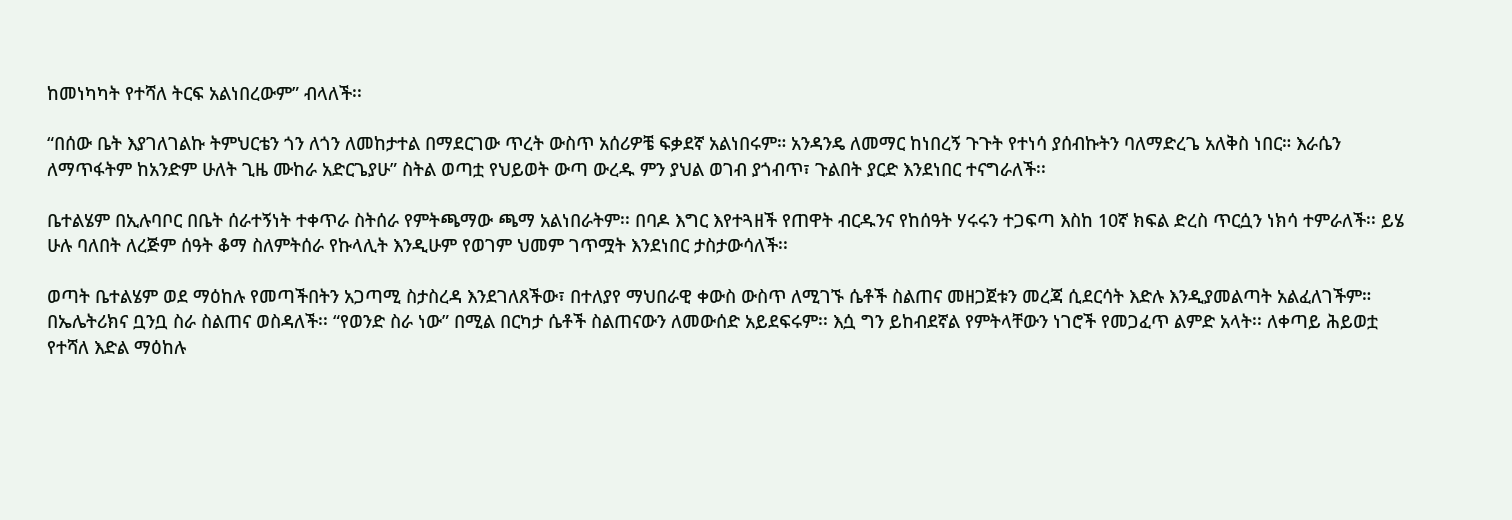ከመነካካት የተሻለ ትርፍ አልነበረውም” ብላለች፡፡

“በሰው ቤት እያገለገልኩ ትምህርቴን ጎን ለጎን ለመከታተል በማደርገው ጥረት ውስጥ አሰሪዎቼ ፍቃደኛ አልነበሩም። አንዳንዴ ለመማር ከነበረኝ ጉጉት የተነሳ ያሰብኩትን ባለማድረጌ አለቅስ ነበር። እራሴን ለማጥፋትም ከአንድም ሁለት ጊዜ ሙከራ አድርጌያሁ” ስትል ወጣቷ የህይወት ውጣ ውረዱ ምን ያህል ወገብ ያጎብጥ፣ ጉልበት ያርድ እንደነበር ተናግራለች፡፡

ቤተልሄም በኢሉባቦር በቤት ሰራተኝነት ተቀጥራ ስትሰራ የምትጫማው ጫማ አልነበራትም፡፡ በባዶ እግር እየተጓዘች የጠዋት ብርዱንና የከሰዓት ሃሩሩን ተጋፍጣ እስከ 10ኛ ክፍል ድረስ ጥርሷን ነክሳ ተምራለች፡፡ ይሄ ሁሉ ባለበት ለረጅም ሰዓት ቆማ ስለምትሰራ የኩላሊት እንዲሁም የወገም ህመም ገጥሟት እንደነበር ታስታውሳለች፡፡

ወጣት ቤተልሄም ወደ ማዕከሉ የመጣችበትን አጋጣሚ ስታስረዳ እንደገለጸችው፣ በተለያየ ማህበራዊ ቀውስ ውስጥ ለሚገኙ ሴቶች ስልጠና መዘጋጀቱን መረጃ ሲደርሳት እድሉ እንዲያመልጣት አልፈለገችም። በኤሌትሪክና ቧንቧ ስራ ስልጠና ወስዳለች፡፡ “የወንድ ስራ ነው” በሚል በርካታ ሴቶች ስልጠናውን ለመውሰድ አይደፍሩም፡፡ እሷ ግን ይከብደኛል የምትላቸውን ነገሮች የመጋፈጥ ልምድ አላት፡፡ ለቀጣይ ሕይወቷ የተሻለ እድል ማዕከሉ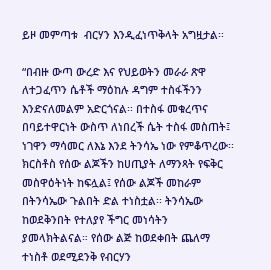ይዞ መምጣቱ  ብርሃን እንዲፈነጥቅላት አግዟታል፡፡

“በብዙ ውጣ ውረድ እና የህይወትን መራራ ጽዋ ለተጋፈጥን ሴቶች ማዕከሉ ዳግም ተስፋችንን እንድናለመልም አድርጎናል፡፡ በተስፋ መቁረጥና በባይተዋርነት ውስጥ ለነበረች ሴት ተስፋ መስጠት፤ ነገዋን ማሳመር ለእኔ እንደ ትንሳኤ ነው የምቆጥረው፡፡ ክርስቶስ የሰው ልጆችን ከሀጢያት ለማንጻት የፍቅር መስዋዕትነት ከፍሏል፤ የሰው ልጆች መከራም በትንሳኤው ጉልበት ድል ተነስቷል፡፡ ትንሳኤው ከወደቅንበት የተለያየ ችግር መነሳትን ያመላክትልናል። የሰው ልጅ ከወደቀበት ጨለማ ተነስቶ ወደሚደንቅ የብርሃን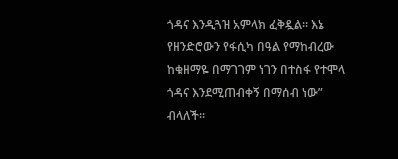ጎዳና እንዲጓዝ አምላክ ፈቅዷል፡፡ እኔ የዘንድሮውን የፋሲካ በዓል የማከብረው ከቁዘማዬ በማገገም ነገን በተስፋ የተሞላ ጎዳና እንደሚጠብቀኝ በማሰብ ነው” ብላለች፡፡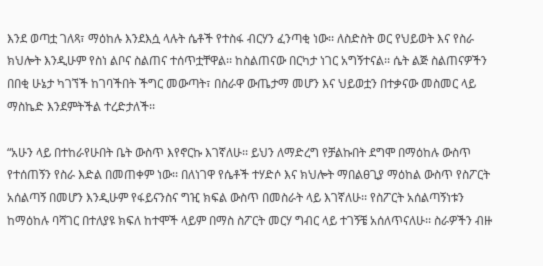እንደ ወጣቷ ገለጻ፣ ማዕከሉ እንደእሷ ላሉት ሴቶች የተስፋ ብርሃን ፈንጣቂ ነው፡፡ ለስድስት ወር የህይወት እና የስራ ክህሎት እንዲሁም የስነ ልቦና ስልጠና ተሰጥቷቸዋል፡፡ ከስልጠናው በርካታ ነገር አግኝተናል፡፡ ሴት ልጅ ስልጠናዎችን በበቂ ሁኔታ ካገኘች ከገባችበት ችግር መውጣት፣ በስራዋ ውጤታማ መሆን እና ህይወቷን በተቃናው መስመር ላይ ማስኬድ እንደምትችል ተረድታለች፡፡

“አሁን ላይ በተከራየሁበት ቤት ውስጥ እየኖርኩ እገኛለሁ፡፡ ይህን ለማድረግ የቻልኩበት ደግሞ በማዕከሉ ውስጥ የተሰጠኝን የስራ እድል በመጠቀም ነው፡፡ በለነገዋ የሴቶች ተሃድሶ እና ክህሎት ማበልፀጊያ ማዕከል ውስጥ የስፖርት አሰልጣኝ በመሆን እንዲሁም የፋይናንስና ግዢ ክፍል ውስጥ በመስራት ላይ እገኛለሁ፡፡ የስፖርት አሰልጣኝነቱን ከማዕከሉ ባሻገር በተለያዩ ክፍለ ከተሞች ላይም በማስ ስፖርት መርሃ ግብር ላይ ተገኝቼ አሰለጥናለሁ፡፡ ስራዎችን ብዙ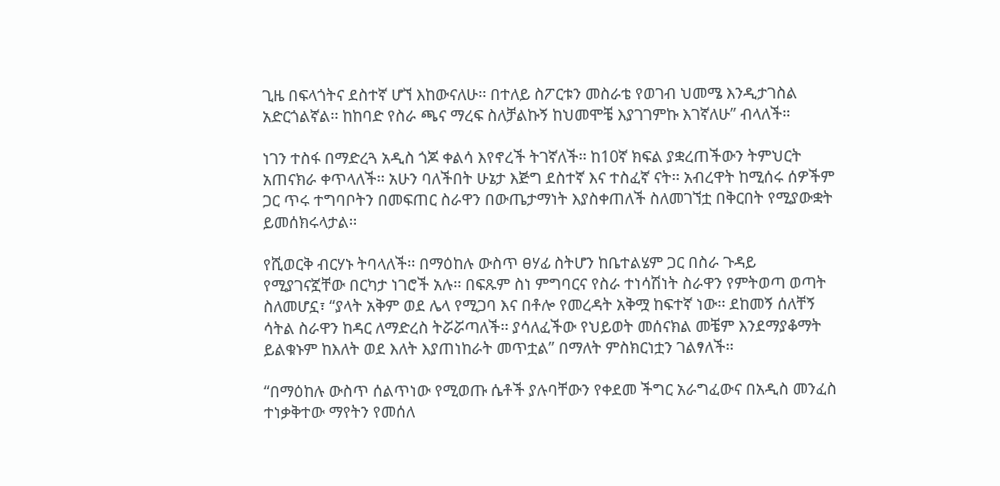ጊዜ በፍላጎትና ደስተኛ ሆኘ እከውናለሁ፡፡ በተለይ ስፖርቱን መስራቴ የወገብ ህመሜ እንዲታገስል አድርጎልኛል፡፡ ከከባድ የስራ ጫና ማረፍ ስለቻልኩኝ ከህመሞቼ እያገገምኩ እገኛለሁ” ብላለች።

ነገን ተስፋ በማድረጓ አዲስ ጎጆ ቀልሳ እየኖረች ትገኛለች፡፡ ከ10ኛ ክፍል ያቋረጠችውን ትምህርት አጠናክራ ቀጥላለች፡፡ አሁን ባለችበት ሁኔታ እጅግ ደስተኛ እና ተስፈኛ ናት፡፡ አብረዋት ከሚሰሩ ሰዎችም ጋር ጥሩ ተግባቦትን በመፍጠር ስራዋን በውጤታማነት እያስቀጠለች ስለመገኘቷ በቅርበት የሚያውቋት ይመሰክሩላታል፡፡

የሺወርቅ ብርሃኑ ትባላለች፡፡ በማዕከሉ ውስጥ ፀሃፊ ስትሆን ከቤተልሄም ጋር በስራ ጉዳይ የሚያገናኟቸው በርካታ ነገሮች አሉ፡፡ በፍጹም ስነ ምግባርና የስራ ተነሳሽነት ስራዋን የምትወጣ ወጣት ስለመሆኗ፣ “ያላት አቅም ወደ ሌላ የሚጋባ እና በቶሎ የመረዳት አቅሟ ከፍተኛ ነው፡፡ ደከመኝ ሰለቸኝ ሳትል ስራዋን ከዳር ለማድረስ ትሯሯጣለች፡፡ ያሳለፈችው የህይወት መሰናክል መቼም እንደማያቆማት ይልቁኑም ከእለት ወደ እለት እያጠነከራት መጥቷል” በማለት ምስክርነቷን ገልፃለች፡፡

“በማዕከሉ ውስጥ ሰልጥነው የሚወጡ ሴቶች ያሉባቸውን የቀደመ ችግር አራግፈውና በአዲስ መንፈስ ተነቃቅተው ማየትን የመሰለ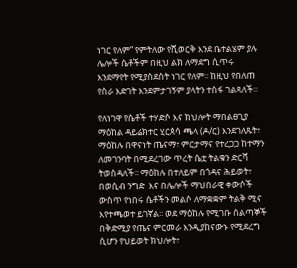ነገር የለም” የምትለው የሺወርቅ እንደ ቤተልሄም ያሉ ሌሎች ሴቶችም በዚህ ልክ ለማደግ ሲጥሩ እንደማየት የሚያስደስት ነገር የለም፡፡ ከዚህ የበለጠ የስራ እድገት እንደምታገኝም ያላትን ተስፋ ገልጻለች፡፡

የለነገዋ የሴቶች ተሃድሶ እና ክህሎት ማበልፀጊያ ማዕከል ዳይሬክተር ሂርጰሳ ጫላ (ዶ/ር) እንደገለጹት፣ ማዕከሉ በዋናነት ጤናማ፣ ምርታማና የተረጋጋ ከተማን ለመገንባት በሚደረገው ጥረት ሴቷ ትልቁን ድርሻ ትወስዳለች፡፡ ማዕከሉ በተለይም በጎዳና ሕይወት፣ በወሲብ ንግድ  እና በሌሎች ማህበራዊ ቀውሶች ውስጥ የነበሩ ሴቶችን መልሶ ለማቋቋም ትልቅ ሚና እየተጫወተ ይገኛል፡፡ ወደ ማዕከሉ የሚገቡ ሰልጣኞች በቅድሚያ የጤና ምርመራ እንዲያከናውኑ የሚደረግ ሲሆን የህይወት ክህሎት፣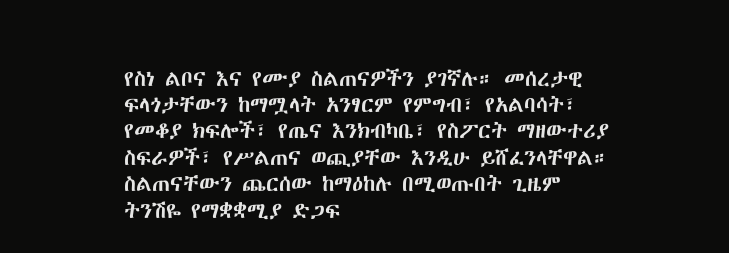የስነ ልቦና እና የሙያ ስልጠናዎችን ያገኛሉ። መሰረታዊ ፍላጎታቸውን ከማሟላት አንፃርም የምግብ፣ የአልባሳት፣ የመቆያ ክፍሎች፣ የጤና እንክብካቤ፣ የስፖርት ማዘውተሪያ ስፍራዎች፣ የሥልጠና ወጪያቸው እንዲሁ ይሸፈንላቸዋል። ስልጠናቸውን ጨርሰው ከማዕከሉ በሚወጡበት ጊዜም ትንሽዬ የማቋቋሚያ ድጋፍ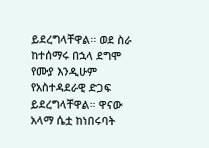ይደረግላቸዋል፡፡ ወደ ስራ ከተሰማሩ በኋላ ደግሞ የሙያ እንዲሁም የአስተዳደራዊ ድጋፍ ይደረግላቸዋል። ዋናው አላማ ሴቷ ከነበሩባት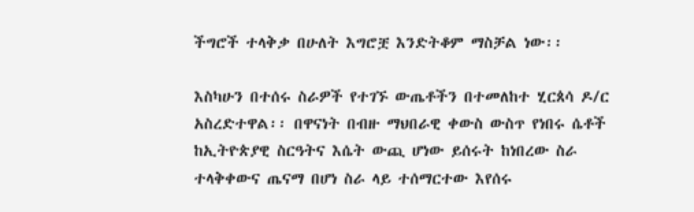ችግሮች ተላቅቃ በሁለት እግሮቿ እንድትቆም ማስቻል ነው፡፡

እስካሁን በተሰሩ ስራዎች የተገኙ ውጤቶችን በተመለከተ ሂርጰሳ ዶ/ር አስረድተዋል፡፡ በዋናነት በብዙ ማህበራዊ ቀውስ ውስጥ የነበሩ ሴቶች ከኢትዮጵያዊ ስርዓትና እሴት ውጪ ሆነው ይሰሩት ከነበረው ስራ ተላቅቀውና ጤናማ በሆነ ስራ ላይ ተሰማርተው እየሰሩ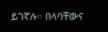ይገኛሉ። በላባቸውና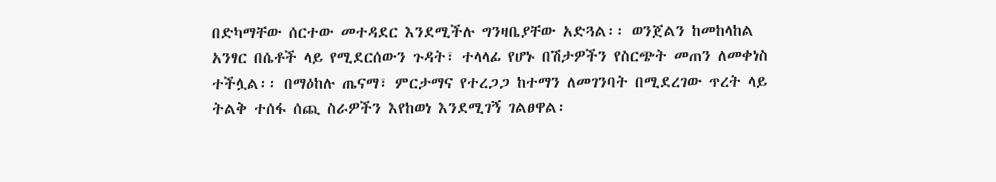በድካማቸው ሰርተው መተዳደር እንደሚችሉ ግንዛቤያቸው አድጓል፡፡ ወንጀልን ከመከላከል አንፃር በሴቶች ላይ የሚደርሰውን ጉዳት፣ ተላላፊ የሆኑ በሽታዎችን የስርጭት መጠን ለመቀነስ ተችሏል፡፡ በማዕከሉ ጤናማ፣ ምርታማና የተረጋጋ ከተማን ለመገንባት በሚደረገው ጥረት ላይ ትልቅ ተሰፋ ሰጪ ስራዎችን እየከወነ እንደሚገኝ ገልፀዋል፡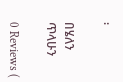፡

በሄለን ጥላሁን

0 Reviews (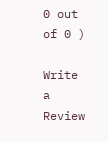0 out of 0 )

Write a Review